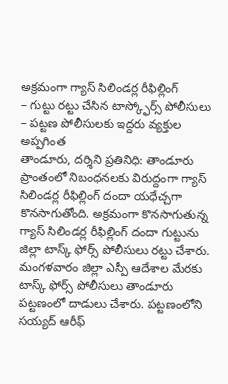అక్రమంగా గ్యాస్ సిలిండర్ల రీఫిల్లింగ్
– గుట్టు రట్టు చేసిన టాస్క్ఫోర్స్ పోలీసులు
– పట్టణ పోలీసులకు ఇద్దరు వ్యక్తుల అప్పగింత
తాండూరు, దర్శిని ప్రతినిధి: తాండూరు ప్రాంతంలో నిబంధనలకు విరుద్దంగా గ్యాస్ సిలిండర్ల రీఫిల్లింగ్ దందా యధేచ్చగా కొనసాగుతోంది. అక్రమంగా కొనసాగుతున్న గ్యాస్ సిలిండర్ల రీఫిల్లింగ్ దందా గుట్టును జిల్లా టాస్క్ ఫోర్స్ పోలీసులు రట్టు చేశారు. మంగళవారం జిల్లా ఎస్పీ ఆదేశాల మేరకు టాస్క్ ఫోర్స్ పోలీసులు తాండూరు పట్టణంలో దాడులు చేశారు. పట్టణంలోని సయ్యద్ ఆరీఫ్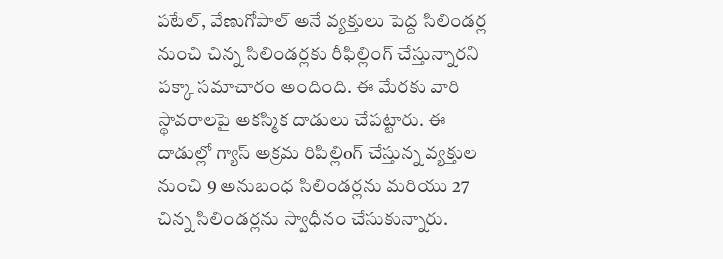పటేల్, వేణుగోపాల్ అనే వ్యక్తులు పెద్ద సిలిండర్ల నుంచి చిన్న సిలిండర్లకు రీఫిల్లింగ్ చేస్తున్నారని పక్కా సమాచారం అందింది. ఈ మేరకు వారి స్థావరాలపై అకస్మిక దాడులు చేపట్టారు. ఈ దాడుల్లో గ్యాస్ అక్రమ రిపిల్లిoగ్ చేస్తున్న వ్యక్తుల నుంచి 9 అనుబంధ సిలిండర్లను మరియు 27 చిన్న సిలిండర్లను స్వాధీనం చేసుకున్నారు.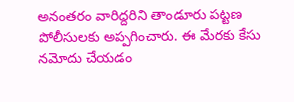అనంతరం వారిద్దరిని తాండూరు పట్టణ పోలీసులకు అప్పగించారు. ఈ మేరకు కేసు నమోదు చేయడం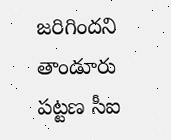జరిగిందని తాండూరు పట్టణ సీఐ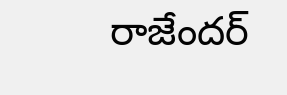రాజేందర్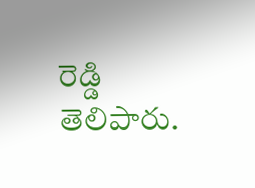రెడ్డి తెలిపారు.